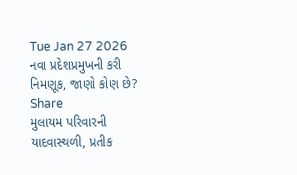Tue Jan 27 2026
નવા પ્રદેશપ્રમુખની કરી નિમણૂક, જાણો કોણ છે?
Share
મુલાયમ પરિવારની યાદવાસ્થળી, પ્રતીક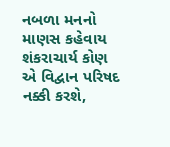નબળા મનનો માણસ કહેવાય
શંકરાચાર્ય કોણ એ વિદ્વાન પરિષદ નક્કી કરશે,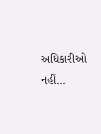અધિકારીઓ નહીં...